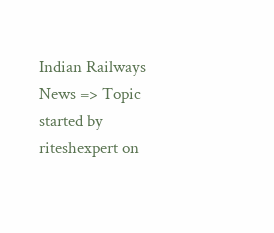Indian Railways News => Topic started by riteshexpert on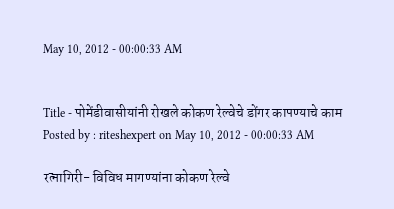May 10, 2012 - 00:00:33 AM


Title - पोमेंडीवासीयांनी रोखले कोकण रेल्वेचे डोंगर कापण्याचे काम
Posted by : riteshexpert on May 10, 2012 - 00:00:33 AM

रत्नागिरी- विविध मागण्यांना कोकण रेल्वे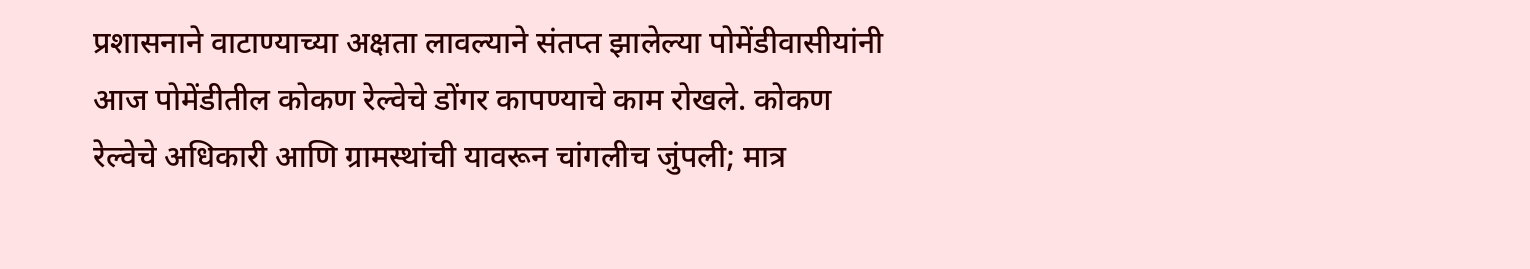प्रशासनाने वाटाण्याच्या अक्षता लावल्याने संतप्त झालेल्या पोमेंडीवासीयांनी आज पोमेंडीतील कोकण रेल्वेचे डोंगर कापण्याचे काम रोखले. कोकण रेल्वेचे अधिकारी आणि ग्रामस्थांची यावरून चांगलीच जुंपली; मात्र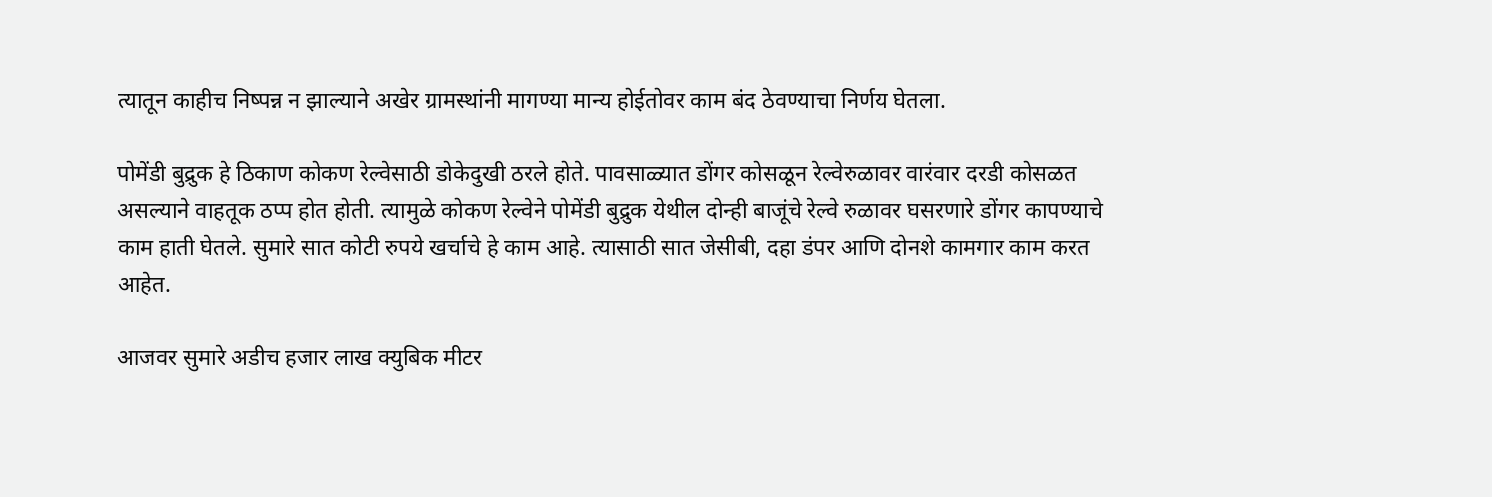त्यातून काहीच निष्पन्न न झाल्याने अखेर ग्रामस्थांनी मागण्या मान्य होईतोवर काम बंद ठेवण्याचा निर्णय घेतला.

पोमेंडी बुद्रुक हे ठिकाण कोकण रेल्वेसाठी डोकेदुखी ठरले होते. पावसाळ्यात डोंगर कोसळून रेल्वेरुळावर वारंवार दरडी कोसळत असल्याने वाहतूक ठप्प होत होती. त्यामुळे कोकण रेल्वेने पोमेंडी बुद्रुक येथील दोन्ही बाजूंचे रेल्वे रुळावर घसरणारे डोंगर कापण्याचे काम हाती घेतले. सुमारे सात कोटी रुपये खर्चाचे हे काम आहे. त्यासाठी सात जेसीबी, दहा डंपर आणि दोनशे कामगार काम करत आहेत.

आजवर सुमारे अडीच हजार लाख क्‍युबिक मीटर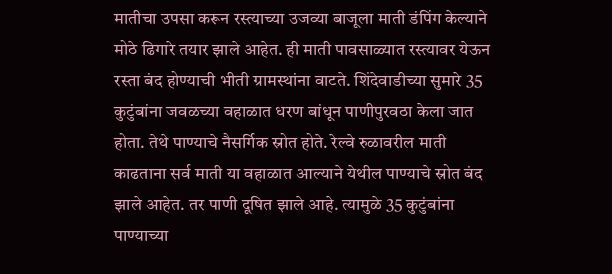मातीचा उपसा करून रस्त्याच्या उजव्या बाजूला माती डंपिंग केल्याने मोठे ढिगारे तयार झाले आहेत. ही माती पावसाळ्यात रस्त्यावर येऊन रस्ता बंद होण्याची भीती ग्रामस्थांना वाटते. शिंदेवाडीच्या सुमारे 35 कुटुंबांना जवळच्या वहाळात धरण बांधून पाणीपुरवठा केला जात होता. तेथे पाण्याचे नैसर्गिक स्रोत होते. रेल्वे रुळावरील माती काढताना सर्व माती या वहाळात आल्याने येथील पाण्याचे स्रोत बंद झाले आहेत. तर पाणी दूषित झाले आहे. त्यामुळे 35 कुटुंबांना पाण्याच्या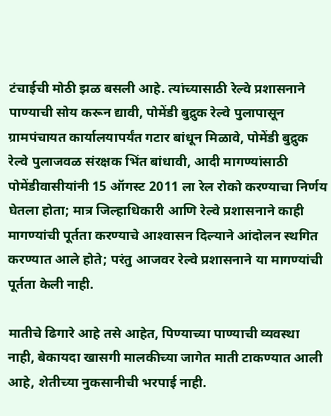टंचाईची मोठी झळ बसली आहे. त्यांच्यासाठी रेल्वे प्रशासनाने पाण्याची सोय करून द्यावी, पोमेंडी बुद्रुक रेल्वे पुलापासून ग्रामपंचायत कार्यालयापर्यंत गटार बांधून मिळावे, पोमेंडी बुद्रुक रेल्वे पुलाजवळ संरक्षक भिंत बांधावी, आदी मागण्यांसाठी पोमेंडीवासीयांनी 15 ऑगस्ट 2011 ला रेल रोको करण्याचा निर्णय घेतला होता; मात्र जिल्हाधिकारी आणि रेल्वे प्रशासनाने काही मागण्यांची पूर्तता करण्याचे आश्‍वासन दिल्याने आंदोलन स्थगित करण्यात आले होते; परंतु आजवर रेल्वे प्रशासनाने या मागण्यांची पूर्तता केली नाही.

मातीचे ढिगारे आहे तसे आहेत, पिण्याच्या पाण्याची व्यवस्था नाही, बेकायदा खासगी मालकीच्या जागेत माती टाकण्यात आली आहे, शेतीच्या नुकसानीची भरपाई नाही.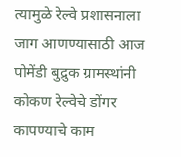त्यामुळे रेल्वे प्रशासनाला जाग आणण्यासाठी आज पोमेंडी बुद्रुक ग्रामस्थांनी कोकण रेल्वेचे डोंगर कापण्याचे काम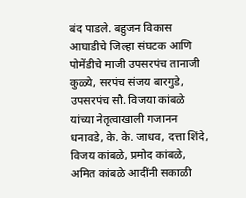बंद पाडले. बहुजन विकास आघाडीचे जिल्हा संघटक आणि पोमेंडीचे माजी उपसरपंच तानाजी कुळ्ये, सरपंच संजय बारगुडे, उपसरपंच सौ. विजया कांबळे यांच्या नेतृत्वाखाली गजानन धनावडे, के. के. जाधव, दत्ता शिंदे, विजय कांबळे, प्रमोद कांबळे, अमित कांबळे आदींनी सकाळी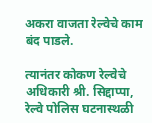अकरा वाजता रेल्वेचे काम बंद पाडले.

त्यानंतर कोकण रेल्वेचे अधिकारी श्री. सिद्दाप्पा, रेल्वे पोलिस घटनास्थळी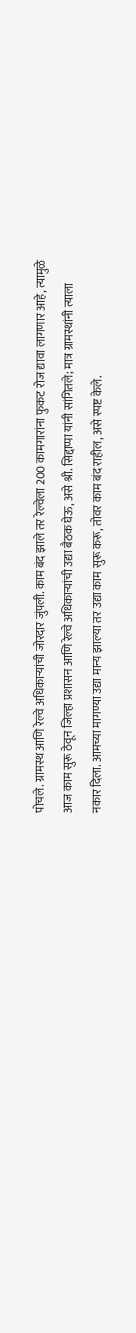पोचले. ग्रामस्थ आणि रेल्वे अधिकाऱ्यांची जोरदार जुंपली. काम बंद झाले तर रेल्वेला 200 कामगारांना फुकट रोज द्यावा लागणार आहे, त्यामुळे आज काम सुरू ठेवून जिल्हा प्रशासन आणि रेल्वे अधिकाऱ्यांची उद्या बैठक घेऊ, असे श्री. सिद्दाप्पा यांनी सांगितले; मात्र ग्रामस्थांनी त्याला नकार दिला. आमच्या मागण्या उद्या मान्य झाल्या तर उद्या काम सुरू करू, तोवर काम बंद राहील, असे स्पष्ट केले.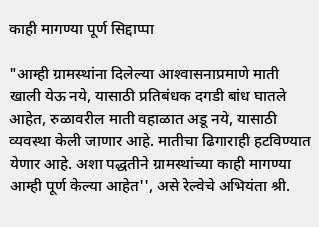काही मागण्या पूर्ण सिद्दाप्पा

"आम्ही ग्रामस्थांना दिलेल्या आश्‍वासनाप्रमाणे माती खाली येऊ नये, यासाठी प्रतिबंधक दगडी बांध घातले आहेत, रुळावरील माती वहाळात अडू नये, यासाठी व्यवस्था केली जाणार आहे. मातीचा ढिगाराही हटविण्यात येणार आहे. अशा पद्धतीने ग्रामस्थांच्या काही मागण्या आम्ही पूर्ण केल्या आहेत'', असे रेल्वेचे अभियंता श्री.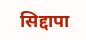सिद्दापा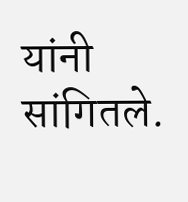यांनी सांगितले.